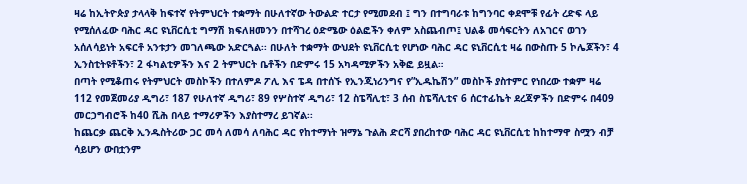ዛሬ ከኢትዮጵያ ታላላቅ ከፍተኛ የትምህርት ተቋማት በሁለተኛው ትውልድ ተርታ የሚመደብ ፤ ግን በተግባራቱ ከግንባር ቀደሞቹ የፊት ረድፍ ላይ የሚሰለፈው ባሕር ዳር ዩኒቨርሲቲ ግማሽ ክፍለዘመንን በተሻገረ ዕድሜው ዕልፎችን ቀለም አስጨብጦ፤ ህልቆ መሳፍርትን ለአገርና ወገን አሰለሳይነት አፍርቶ አንቱታን መገለጫው አድርጓል፡፡ በሁለት ተቋማት ውህደት ዩኒቨርሲቲ የሆነው ባሕር ዳር ዩኒቨርሲቲ ዛሬ በውስጡ 5 ኮሌጆችን፣ 4 ኢንስቲትዩቶችን፣ 2 ፋካልቲዎችን እና 2 ትምህርት ቤቶችን በድምሩ 15 አካዳሚዎችን አቅፎ ይዟል።
በጣት የሚቆጠሩ የትምህርት መስኮችን በተለምዶ ፖሊ እና ፔዳ በተሰኙ የኢንጂነሪንግና የ”ኢዱኬሽን” መስኮች ያስተምር የነበረው ተቋም ዛሬ 112 የመጀመሪያ ዲግሪ፣ 187 የሁለተኛ ዲግሪ፣ 89 የሦስተኛ ዲግሪ፣ 12 ስፔሻሊቲ፣ 3 ሰብ ስፔሻሊቲና 6 ሰርተፊኬት ደረጃዎችን በድምሩ በ409 መርኃግብሮች ከ40 ሺሕ በላይ ተማሪዎችን እያስተማረ ይገኛል፡፡
ከጨርቃ ጨርቅ ኢንዱስትሪው ጋር መሳ ለመሳ ለባሕር ዳር የከተማነት ዝማኔ ጉልሕ ድርሻ ያበረከተው ባሕር ዳር ዩኒቨርሲቲ ከከተማዋ ስሟን ብቻ ሳይሆን ውበቷንም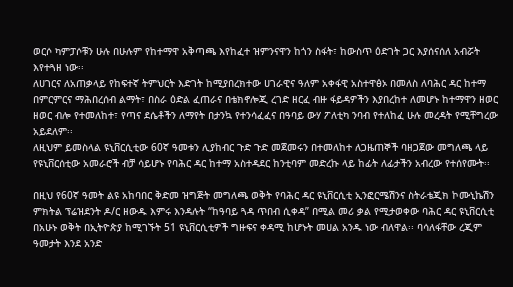ወርሶ ካምፓሶቹን ሁሉ በሁሉም የከተማዋ አቅጣጫ እየከፈተ ዝምንናዋን ከጎን ስፋት፣ ከውስጥ ዕድገት ጋር እያሰናሰለ አብሯት እየተጓዘ ነው፡፡
ለሀገርና ለአጠቃላይ የከፍተኛ ትምህርት እድገት ከሚያበረክተው ሀገራዊና ዓለም አቀፋዊ አስተዋፅኦ በመለስ ለባሕር ዳር ከተማ በምርምርና ማሕበረሰብ ልማት፣ በስራ ዕድል ፈጠራና በቴክኖሎጂ ረገድ ዘርፈ ብዙ ፋይዳዎችን እያበረከተ ለመሆኑ ከተማዋን ዘወር ዘወር ብሎ የተመለከተ፣ የጣና ደሴቶችን ለማየት በታንኳ የተንሳፈፈና በዓባይ ውሃ ፖለቲካ ንባብ የተለከፈ ሁሉ መረዳት የሚቸግረው አይደለም፡፡
ለዚህም ይመስላል ዩኒቨርሲቲው 60ኛ ዓመቱን ሊያከብር ጉድ ጉድ መጀመሩን በተመለከተ ለጋዜጠኞች ባዘጋጀው መግለጫ ላይ የዩኒቨርሰቲው አመራሮች ብቻ ሳይሆኑ የባሕር ዳር ከተማ አስተዳደር ከንቲባም መድረኩ ላይ ከፊት ለፊታችን አብረው የተሰየሙት፡፡

በዚህ የ60ኛ ዓመት ልዩ አከባበር ቅድመ ዝግጅት መግለጫ ወቅት የባሕር ዳር ዩኒቨርሲቲ ኢንፎርሜሽንና ስትራቴጂክ ኮሙኒኬሽን ምክትል ፕሬዝደንት ዶ/ር ዘውዱ እምሩ እንዳሉት “ከዓባይ ጓዳ ጥበብ ሲቀዳ” በሚል መሪ ቃል የሚታወቀው ባሕር ዳር ዩኒቨርሲቲ በአሁኑ ወቅት በኢትዮጵያ ከሚገኙት 51 ዩኒቨርሲቲዎች ግዙፍና ቀዳሚ ከሆኑት መሀል አንዱ ነው ብለዋል፡፡ ባሳለፋቸው ረጂም ዓመታት እንደ አንድ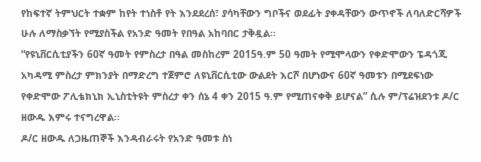የከፍተኛ ትምህርት ተቋም ከየት ተነስቶ የት እንደደረሰ፣ ያሳካቸውን ግቦችና ወደፊት ያቀዳቸውን ውጥኖች ለባለድርሻዎች ሁሉ ለማስቃኘት የሚያስችል የአንድ ዓመት የበዓል አከባበር ታቅዷል፡፡
“የዩኒቨርሲቲያችን 60ኛ ዓመት የምስረታ በዓል መስከረም 2015ዓ.ም 50 ዓመት የሚሞላውን የቀድሞውን ፔዳጎጂ አካዳሚ ምስረታ ምክንያት በማድረግ ተጀምሮ ለዩኒቨርሲቲው ውልደት እርሾ በሆነውና 60ኛ ዓመቱን በሚደፍነው የቀድሞው ፖሊቴክኒክ ኢኒስቲትዩት ምስረታ ቀን ሰኔ 4 ቀን 2015 ዓ.ም የሚጠናቀቅ ይሆናል” ሲሉ ም/ፕሬዝደንቱ ዶ/ር ዘውዱ እምሩ ተናግረዋል፡፡
ዶ/ር ዘውዱ ለጋዜጠኞች እንዳብራሩት የአንድ ዓመቱ ስነ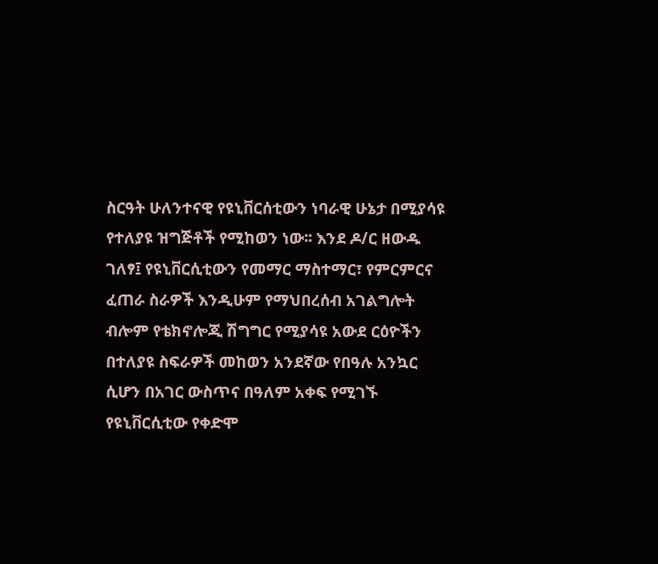ስርዓት ሁለንተናዊ የዩኒቨርሰቲውን ነባራዊ ሁኔታ በሚያሳዩ የተለያዩ ዝግጅቶች የሚከወን ነው፡፡ እንደ ዶ/ር ዘውዱ ገለፃ፤ የዩኒቨርሲቲውን የመማር ማስተማር፣ የምርምርና ፈጠራ ስራዎች እንዲሁም የማህበረሰብ አገልግሎት ብሎም የቴክኖሎጂ ሽግግር የሚያሳዩ አውደ ርዕዮችን በተለያዩ ስፍራዎች መከወን አንደኛው የበዓሉ አንኳር ሲሆን በአገር ውስጥና በዓለም አቀፍ የሚገኙ የዩኒቨርሲቲው የቀድሞ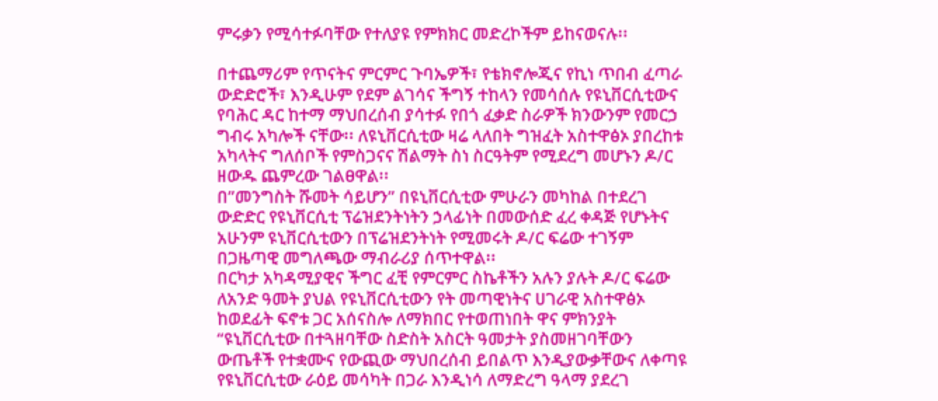ምሩቃን የሚሳተፉባቸው የተለያዩ የምክክር መድረኮችም ይከናወናሉ፡፡

በተጨማሪም የጥናትና ምርምር ጉባኤዎች፣ የቴክኖሎጂና የኪነ ጥበብ ፈጣራ ውድድሮች፣ እንዲሁም የደም ልገሳና ችግኝ ተከላን የመሳሰሉ የዩኒቨርሲቲውና የባሕር ዳር ከተማ ማህበረሰብ ያሳተፉ የበጎ ፈቃድ ስራዎች ክንውንም የመርኃ ግብሩ አካሎች ናቸው፡፡ ለዩኒቨርሲቲው ዛሬ ላለበት ግዝፈት አስተዋፅኦ ያበረከቱ አካላትና ግለሰቦች የምስጋናና ሽልማት ስነ ስርዓትም የሚደረግ መሆኑን ዶ/ር ዘውዱ ጨምረው ገልፀዋል፡፡
በ”መንግስት ሹመት ሳይሆን” በዩኒቨርሲቲው ምሁራን መካከል በተደረገ ውድድር የዩኒቨርሲቲ ፕሬዝደንትነትን ኃላፊነት በመውሰድ ፈረ ቀዳጅ የሆኑትና አሁንም ዩኒቨርሲቲውን በፕሬዝደንትነት የሚመሩት ዶ/ር ፍሬው ተገኝም በጋዜጣዊ መግለጫው ማብራሪያ ሰጥተዋል፡፡
በርካታ አካዳሚያዊና ችግር ፈቺ የምርምር ስኬቶችን አሉን ያሉት ዶ/ር ፍሬው ለአንድ ዓመት ያህል የዩኒቨርሲቲውን የት መጣዊነትና ሀገራዊ አስተዋፅኦ ከወደፊት ፍኖቱ ጋር አሰናስሎ ለማክበር የተወጠነበት ዋና ምክንያት “ዩኒቨርሲቲው በተጓዘባቸው ስድስት አስርት ዓመታት ያስመዘገባቸውን ውጤቶች የተቋሙና የውጪው ማህበረሰብ ይበልጥ እንዲያውቃቸውና ለቀጣዩ የዩኒቨርሲቲው ራዕይ መሳካት በጋራ እንዲነሳ ለማድረግ ዓላማ ያደረገ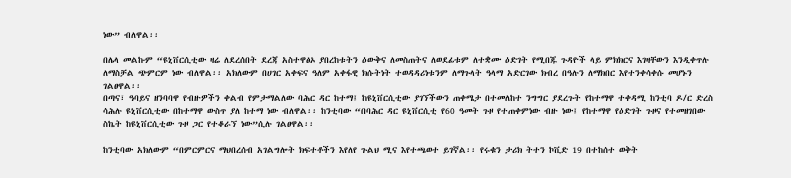ነው” ብለዋል፡፡

በሌላ መልኩም “ዩኒቨርሲቲው ዛሬ ለደረሰበት ደረጃ አስተዋፅኦ ያበረከቱትን ዕውቅና ለመስጠትና ለወደፊቱም ለተቋሙ ዕድገት የሚበጁ ጉዳዮች ላይ ምክክርና እገዛቸውን እንዲቀጥሉ ለማስቻል ጭምርም ነው ብለዋል፡፡ አክለውም በሀገር አቀፍና ዓለም አቀፋዊ ክሱትነት ተወዳዳሪነቱንም ለማጉላት ዓላማ አድርገው ክብረ በዓሉን ለማክበር እየተንቀሳቀሱ መሆኑን ገልፀዋል፡፡
በጣና፣ ዓባይና ዘንባባዋ የብዙዎችን ቀልብ የምታማልለው ባሕር ዳር ከተማ፤ ከዩኒቨርሲቲው ያገኘችውን ጠቀሜታ በተመለከተ ንግግር ያደረጉት የከተማዋ ተቀዳሚ ከንቲባ ዶ/ር ድረስ ሳሕሉ ዩኒቨርሲቲው በከተማዋ ውስጥ ያለ ከተማ ነው ብለዋል፡፡ ከንቲባው “በባሕር ዳር ዩኒቨርሲቲ የ60 ዓመት ጉዞ የተጠቀምነው ብዙ ነው፤ የከተማዋ የዕድገት ጉዞና የተመዘገበው ስኬት ከዩኒቨርሲቲው ጉዞ ጋር የተቆራኘ ነው”ሲሉ ገልፀዋል፡፡

ከንቲባው አክለውም “በምርምርና ማህበረሰብ አገልግሎት ክፍተቶችን እየለየ ጉልህ ሚና እየተጫወተ ይገኛል፡፡ የሩቁን ታሪክ ትተን ኮቪድ 19 በተከሰተ ወቅት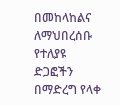በመከላከልና ለማህበረሰቡ የተለያዩ ድጋፎችን በማድረግ የላቀ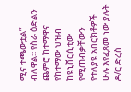ሚና ተጫውቷል” ብለዋል፡፡ የስራ ዕድልን ጨምሮ ከተማዋና የከተማው ህዝብ ከዩኒቨርሲቲው የሚጠብቃቸውን የተለያዩ አበርክቶዎች ሁሉ እየፈጸመ ነው ያሉት ዶ/ር ድረስ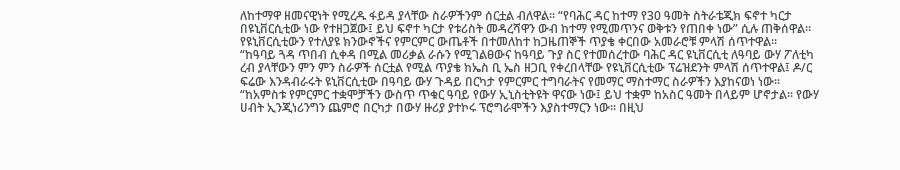ለከተማዋ ዘመናዊነት የሚረዱ ፋይዳ ያላቸው ስራዎችንም ሰርቷል ብለዋል፡፡ “የባሕር ዳር ከተማ የ30 ዓመት ስትራቴጂክ ፍኖተ ካርታ በዩኒቨርሲቲው ነው የተዘጋጀው፤ ይህ ፍኖተ ካርታ የቱሪስት መዳረሻዋን ውብ ከተማ የሚመጥንና ወቅቱን የጠበቀ ነው” ሲሉ ጠቅሰዋል፡፡
የዩኒቨርሲቲውን የተለያዩ ክንውኖችና የምርምር ውጤቶች በተመለከተ ከጋዜጠኞች ጥያቄ ቀርበው አመራሮቹ ምላሽ ሰጥተዋል፡፡
“ከዓባይ ጓዳ ጥበብ ሲቀዳ በሚል መሪቃል ራሱን የሚገልፀውና ከዓባይ ጉያ ስር የተመሰረተው ባሕር ዳር ዩኒቨርሲቲ ለዓባይ ውሃ ፖለቲካ ረብ ያላቸውን ምን ምን ስራዎች ሰርቷል የሚል ጥያቄ ከኤስ ቢ ኤስ ዘጋቢ የቀረበላቸው የዩኒቨርሲቲው ፕሬዝደንት ምላሽ ሰጥተዋል፤ ዶ/ር ፍሬው እንዳብራሩት ዩኒቨርሲቲው በዓባይ ውሃ ጉዳይ በርካታ የምርምር ተግባራትና የመማር ማስተማር ስራዎችን እያከናወነ ነው፡፡
“ከአምስቱ የምርምር ተቋሞቻችን ውስጥ ጥቁር ዓባይ የውሃ ኢኒስቲትዩት ዋናው ነው፤ ይህ ተቋም ከአስር ዓመት በላይም ሆኖታል፡፡ የውሃ ሀብት ኢንጂነሪንግን ጨምሮ በርካታ በውሃ ዙሪያ ያተኮሩ ፕሮግራሞችን እያስተማርን ነው፡፡ በዚህ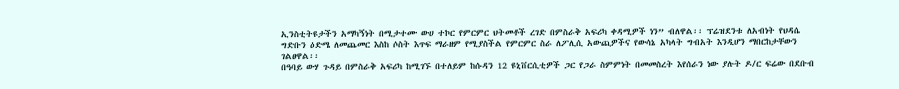ኢንስቲትዩታችን አማካኝነት በሚታተሙ ውሀ ተኮር የምርምር ህትመቶች ረገድ በምስራቅ አፍሪካ ቀዳሚዎች ነን” ብለዋል፡፡ ፕሬዝደንቱ ለአብነት የህዳሴ ግድቡን ዕድሜ ለመጨመር እስከ ሶስት እጥፍ ማራዘም የሚያስችል የምርምር ስራ ለፖሊሲ አውጪዎችና የውሳኔ አካላት ግብአት እንዲሆን ማበርከታቸውን ገልፀዋል፡፡
በዓባይ ውሃ ጉዳይ በምስራቅ አፍሪካ ከሚገኙ በተለይም ከሱዳን 12 ዩኒቨርሲቲዎች ጋር የጋራ ስምምነት በመመስረት እየሰራን ነው ያሉት ዶ/ር ፍሬው በደቡብ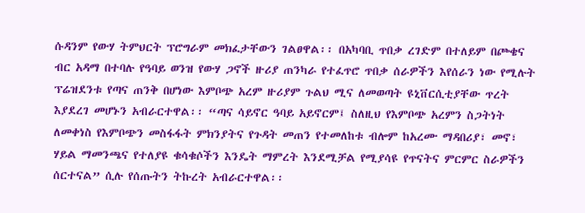ሱዳንም የውሃ ትምህርት ፕሮግራም መክፈታቸውን ገልፀዋል፡፡ በአካባቢ ጥበቃ ረገድም በተለይም በጮቄና ብር አዳማ በተባሉ የዓባይ ወንዝ የውሃ ጋኖች ዙሪያ ጠንካራ የተፈጥሮ ጥበቃ ሰራዎችን እየሰራን ነው የሚሉት ፕሬዝደንቱ የጣና ጠንቅ በሆነው እምቦጭ አረም ዙሪያም ጉልህ ሚና ለመወጣት ዩኒቨርሲቲያቸው ጥረት እያደረገ መሆኑን አብራርተዋል፡፡ “ጣና ሳይኖር ዓባይ አይኖርም፤ ስለዚህ የእምቦጭ አረምን ስጋትነት ለመቀነስ የእምቦጭን መስፋፋት ምክንያትና የጉዳት መጠን የተመለከቱ ብሎም ከአረሙ ማዳበሪያ፣ መኖ፣ ሃይል ማመንጫና የተለያዩ ቁሳቁሶችን እንዴት ማምረት እንደሚቻል የሚያሳዩ የጥናትና ምርምር ስራዎችን ሰርተናል” ሲሉ የሰጡትን ትኩረት አብራርተዋል፡፡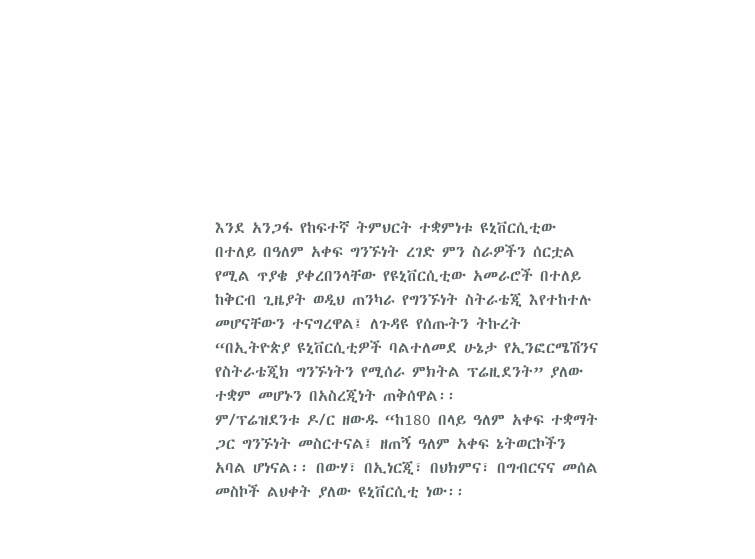እንደ አንጋፋ የከፍተኛ ትምህርት ተቋምነቱ ዩኒቨርሲቲው በተለይ በዓለም አቀፍ ግንኙነት ረገድ ምን ስራዎችን ሰርቷል የሚል ጥያቄ ያቀረበንላቸው የዩኒቨርሲቲው አመራሮች በተለይ ከቅርብ ጊዜያት ወዲህ ጠንካራ የግንኙነት ስትራቴጂ እየተከተሉ መሆናቸውን ተናግረዋል፤ ለጉዳዩ የሰጡትን ትኩረት “በኢትዮጵያ ዩኒቨርሲቲዎች ባልተለመደ ሁኔታ የኢንፎርሜሽንና የስትራቴጂክ ግንኙነትን የሚሰራ ምክትል ፕሬዚደንት” ያለው ተቋም መሆኑን በአስረጂነት ጠቅሰዋል፡፡
ም/ፕሬዝደንቱ ዶ/ር ዘውዱ “ከ180 በላይ ዓለም አቀፍ ተቋማት ጋር ግንኙነት መስርተናል፤ ዘጠኝ ዓለም አቀፍ ኔትወርኮችን አባል ሆነናል፡፡ በውሃ፣ በኢነርጂ፣ በህክምና፣ በግብርናና መሰል መስኮች ልህቀት ያለው ዩኒቨርሲቲ ነው፡፡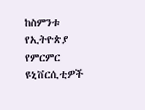ከስምንቱ የኢትዮጵያ የምርምር ዩኒቨርሲቲዎች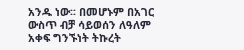አንዱ ነው፡፡ በመሆኑም በአገር ውስጥ ብቻ ሳይወሰን ለዓለም አቀፍ ግንኙነት ትኩረት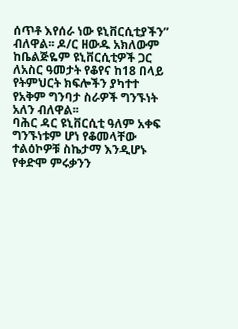ሰጥቶ እየሰራ ነው ዩኒቨርሲቲያችን” ብለዋል፡፡ ዶ/ር ዘውዱ አክለውም ከቤልጅዬም ዩኒቨርሲቲዎች ጋር ለአስር ዓመታት የቆየና ከ18 በላይ የትምህርት ክፍሎችን ያካተተ የአቅም ግንባታ ስራዎች ግንኙነት አለን ብለዋል፡፡
ባሕር ዳር ዩኒቨርሲቲ ዓለም አቀፍ ግንኙነቱም ሆነ የቆመላቸው ተልዕኮዎቹ ስኬታማ እንዲሆኑ የቀድሞ ምሩቃንን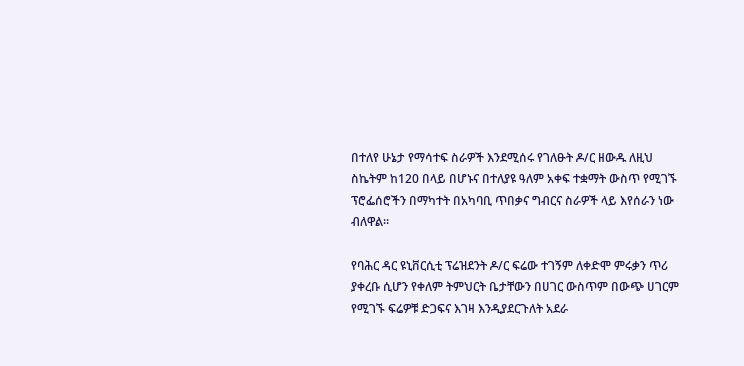በተለየ ሁኔታ የማሳተፍ ስራዎች እንደሚሰሩ የገለፁት ዶ/ር ዘውዱ ለዚህ ስኬትም ከ120 በላይ በሆኑና በተለያዩ ዓለም አቀፍ ተቋማት ውስጥ የሚገኙ ፕሮፌሰሮችን በማካተት በአካባቢ ጥበቃና ግብርና ስራዎች ላይ እየሰራን ነው ብለዋል፡፡

የባሕር ዳር ዩኒቨርሲቲ ፕሬዝደንት ዶ/ር ፍሬው ተገኝም ለቀድሞ ምሩቃን ጥሪ ያቀረቡ ሲሆን የቀለም ትምህርት ቤታቸውን በሀገር ውስጥም በውጭ ሀገርም የሚገኙ ፍሬዎቹ ድጋፍና እገዛ እንዲያደርጉለት አደራ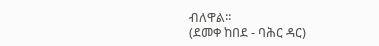ብለዋል፡፡
(ደመቀ ከበደ - ባሕር ዳር)